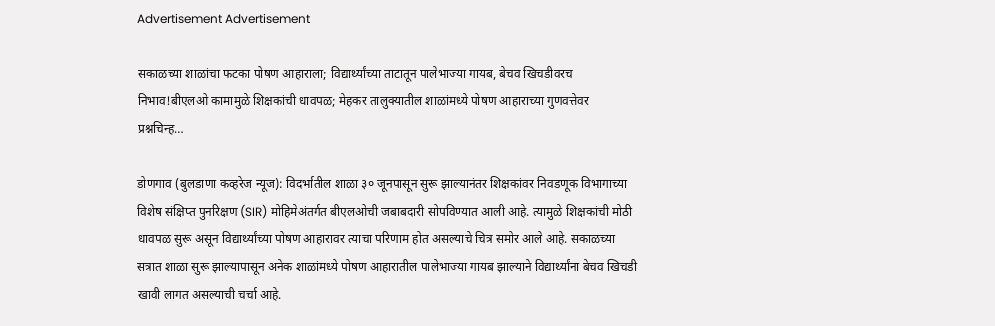Advertisement Advertisement

सकाळच्या शाळांचा फटका पोषण आहाराला; विद्यार्थ्यांच्या ताटातून पालेभाज्या गायब, बेचव खिचडीवरच निभाव!बीएलओ कामामुळे शिक्षकांची धावपळ; मेहकर तालुक्यातील शाळांमध्ये पोषण आहाराच्या गुणवत्तेवर प्रश्नचिन्ह…

डोणगाव (बुलडाणा कव्हरेज न्यूज): विदर्भातील शाळा ३० जूनपासून सुरू झाल्यानंतर शिक्षकांवर निवडणूक विभागाच्या विशेष संक्षिप्त पुनरिक्षण (SIR) मोहिमेअंतर्गत बीएलओची जबाबदारी सोपविण्यात आली आहे. त्यामुळे शिक्षकांची मोठी धावपळ सुरू असून विद्यार्थ्यांच्या पोषण आहारावर त्याचा परिणाम होत असल्याचे चित्र समोर आले आहे. सकाळच्या सत्रात शाळा सुरू झाल्यापासून अनेक शाळांमध्ये पोषण आहारातील पालेभाज्या गायब झाल्याने विद्यार्थ्यांना बेचव खिचडी खावी लागत असल्याची चर्चा आहे.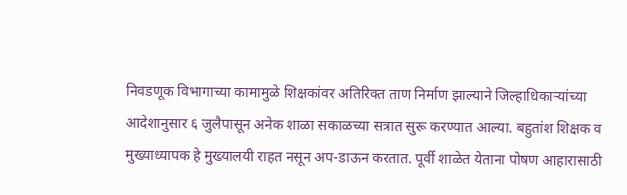निवडणूक विभागाच्या कामामुळे शिक्षकांवर अतिरिक्त ताण निर्माण झाल्याने जिल्हाधिकाऱ्यांच्या आदेशानुसार ६ जुलैपासून अनेक शाळा सकाळच्या सत्रात सुरू करण्यात आल्या. बहुतांश शिक्षक व मुख्याध्यापक हे मुख्यालयी राहत नसून अप-डाऊन करतात. पूर्वी शाळेत येताना पोषण आहारासाठी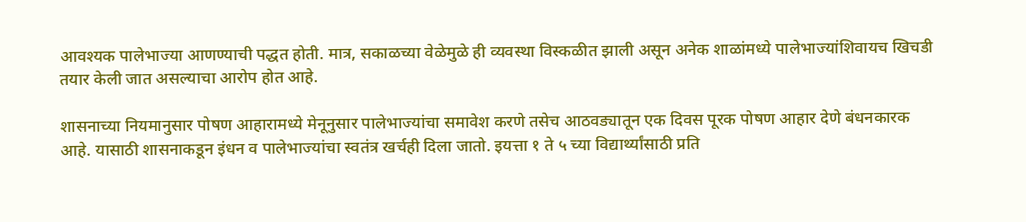आवश्यक पालेभाज्या आणण्याची पद्धत होती. मात्र, सकाळच्या वेळेमुळे ही व्यवस्था विस्कळीत झाली असून अनेक शाळांमध्ये पालेभाज्यांशिवायच खिचडी तयार केली जात असल्याचा आरोप होत आहे.

शासनाच्या नियमानुसार पोषण आहारामध्ये मेनूनुसार पालेभाज्यांचा समावेश करणे तसेच आठवड्यातून एक दिवस पूरक पोषण आहार देणे बंधनकारक आहे. यासाठी शासनाकडून इंधन व पालेभाज्यांचा स्वतंत्र खर्चही दिला जातो. इयत्ता १ ते ५ च्या विद्यार्थ्यांसाठी प्रति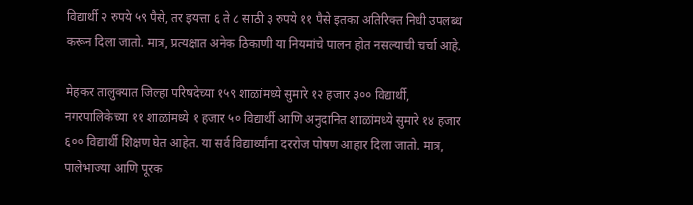विद्यार्थी २ रुपये ५९ पैसे, तर इयत्ता ६ ते ८ साठी ३ रुपये ११ पैसे इतका अतिरिक्त निधी उपलब्ध करून दिला जातो. मात्र, प्रत्यक्षात अनेक ठिकाणी या नियमांचे पालन होत नसल्याची चर्चा आहे.

मेहकर तालुक्यात जिल्हा परिषदेच्या १५९ शाळांमध्ये सुमारे १२ हजार ३०० विद्यार्थी, नगरपालिकेच्या ११ शाळांमध्ये १ हजार ५० विद्यार्थी आणि अनुदानित शाळांमध्ये सुमारे १४ हजार ६०० विद्यार्थी शिक्षण घेत आहेत. या सर्व विद्यार्थ्यांना दररोज पोषण आहार दिला जातो. मात्र, पालेभाज्या आणि पूरक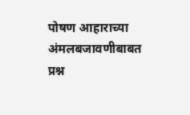पोषण आहाराच्या अंमलबजावणीबाबत प्रश्न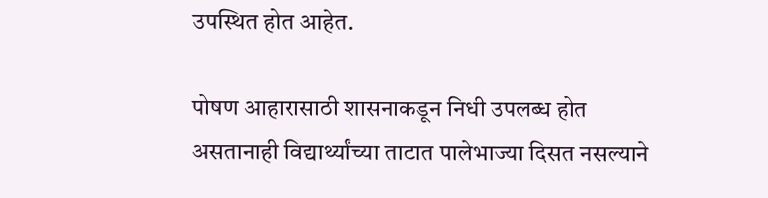उपस्थित होत आहेत.

पोषण आहारासाठी शासनाकडून निधी उपलब्ध होत असतानाही विद्यार्थ्यांच्या ताटात पालेभाज्या दिसत नसल्याने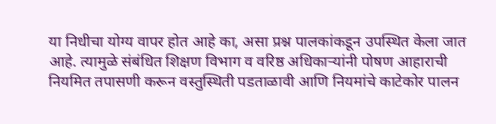या निधीचा योग्य वापर होत आहे का, असा प्रश्न पालकांकडून उपस्थित केला जात आहे. त्यामुळे संबंधित शिक्षण विभाग व वरिष्ठ अधिकाऱ्यांनी पोषण आहाराची नियमित तपासणी करून वस्तुस्थिती पडताळावी आणि नियमांचे काटेकोर पालन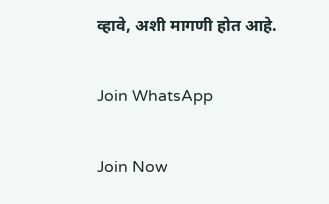व्हावे, अशी मागणी होत आहे.

Join WhatsApp

Join Now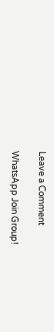Leave a Comment

WhatsApp Join Group!